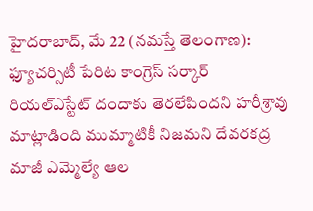హైదరాబాద్, మే 22 (నమస్తే తెలంగాణ): ఫ్యూచర్సిటీ పేరిట కాంగ్రెస్ సర్కార్ రియల్ఎస్టేట్ దందాకు తెరలేపిందని హరీశ్రావు మాట్లాడింది ముమ్మాటికీ నిజమని దేవరకద్ర మాజీ ఎమ్మెల్యే ఆల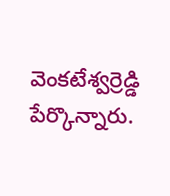వెంకటేశ్వర్రెడ్డి పేర్కొన్నారు.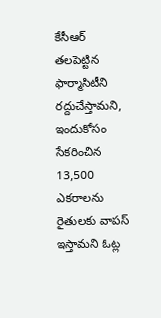కేసీఆర్ తలపెట్టిన ఫార్మాసిటీని రద్దుచేస్తామని, ఇందుకోసం సేకరించిన 13,500 ఎకరాలను రైతులకు వాపస్ ఇస్తామని ఓట్ల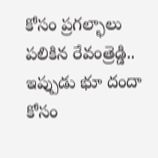కోసం ప్రగల్భాలు పలికిన రేవంత్రెడ్డి.. ఇప్పుడు భూ దందా కోసం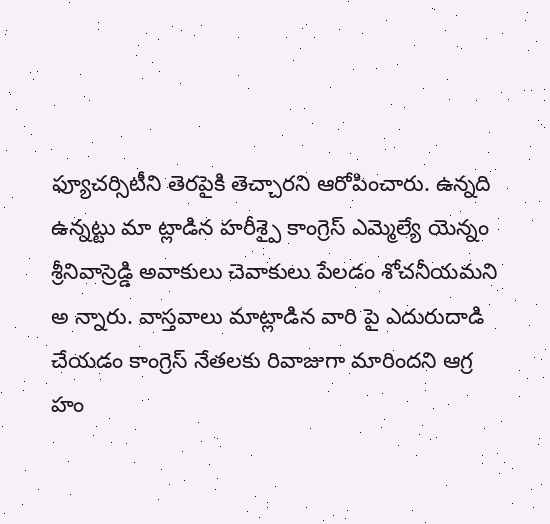ఫ్యూచర్సిటీని తెరపైకి తెచ్చారని ఆరోపించారు. ఉన్నది ఉన్నట్టు మా ట్లాడిన హరీశ్పై కాంగ్రెస్ ఎమ్మెల్యే యెన్నం శ్రీనివాస్రెడ్డి అవాకులు చెవాకులు పేలడం శోచనీయమని అ న్నారు. వాస్తవాలు మాట్లాడిన వారి పై ఎదురుదాడి చేయడం కాంగ్రెస్ నేతలకు రివాజుగా మారిందని ఆగ్ర హం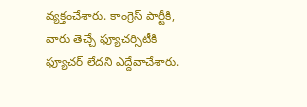వ్యక్తంచేశారు. కాంగ్రెస్ పార్టీకి, వారు తెచ్చే ఫ్యూచర్సిటీకి ఫ్యూచర్ లేదని ఎద్దేవాచేశారు.